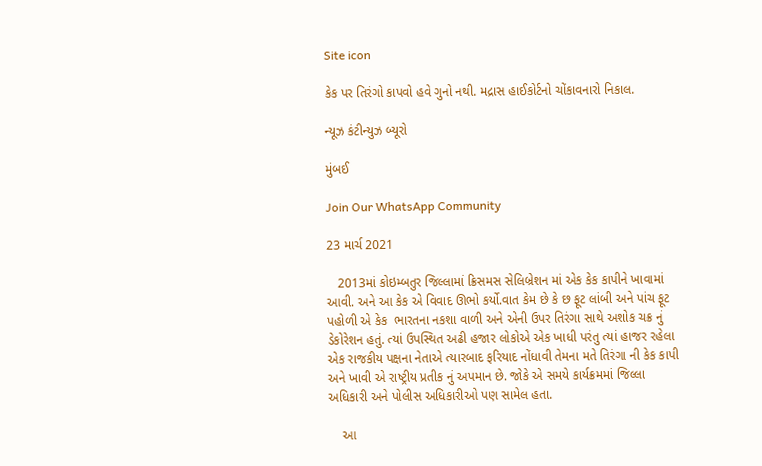Site icon

કેક પર તિરંગો કાપવો હવે ગુનો નથી. મદ્રાસ હાઈકોર્ટનો ચોંકાવનારો નિકાલ.

ન્યૂઝ કંટીન્યુઝ બ્યૂરો

મુંબઈ

Join Our WhatsApp Community

23 માર્ચ 2021

   2013માં કોઇમ્બતુર જિલ્લામાં ક્રિસમસ સેલિબ્રેશન માં એક કેક કાપીને ખાવામાં આવી. અને આ કેક એ વિવાદ ઊભો કર્યો.વાત કેમ છે કે છ ફૂટ લાંબી અને પાંચ ફૂટ પહોળી એ કેક  ભારતના નકશા વાળી અને એની ઉપર તિરંગા સાથે અશોક ચક્ર નું ડેકોરેશન હતું. ત્યાં ઉપસ્થિત અઢી હજાર લોકોએ એક ખાધી પરંતુ ત્યાં હાજર રહેલા એક રાજકીય પક્ષના નેતાએ ત્યારબાદ ફરિયાદ નોંધાવી તેમના મતે તિરંગા ની કેક કાપી અને ખાવી એ રાષ્ટ્રીય પ્રતીક નું અપમાન છે. જોકે એ સમયે કાર્યક્રમમાં જિલ્લા અધિકારી અને પોલીસ અધિકારીઓ પણ સામેલ હતા.

    આ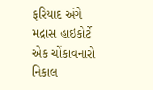ફરિયાદ અંગે મદ્રાસ હાઇકોર્ટે એક ચોંકાવનારો નિકાલ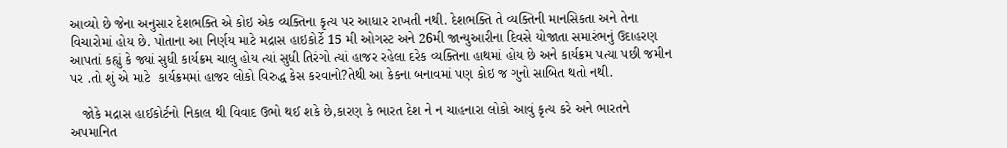આવ્યો છે જેના અનુસાર દેશભક્તિ એ કોઇ એક વ્યક્તિના કૃત્ય પર આધાર રાખતી નથી. દેશભક્તિ તે વ્યક્તિની માનસિકતા અને તેના વિચારોમાં હોય છે. પોતાના આ નિર્ણય માટે મદ્રાસ હાઇકોર્ટે 15 મી ઓગસ્ટ અને 26મી જાન્યુઆરીના દિવસે યોજાતા સમારંભનું ઉદાહરણ આપતાં કહ્યું કે જ્યાં સુધી કાર્યક્રમ ચાલુ હોય ત્યાં સુધી તિરંગો ત્યાં હાજર રહેલા દરેક વ્યક્તિના હાથમાં હોય છે અને કાર્યક્રમ પત્યા પછી જમીન પર .તો શું એ માટે  કાર્યક્રમમાં હાજર લોકો વિરુદ્ધ કેસ કરવાનો?તેથી આ કેકના બનાવમાં પણ કોઇ જ ગુનો સાબિત થતો નથી.

   જોકે મદ્રાસ હાઈકોર્ટનો નિકાલ થી વિવાદ ઉભો થઈ શકે છે,કારણ કે ભારત દેશ ને ન ચાહનારા લોકો આવું કૃત્ય કરે અને ભારતને અપમાનિત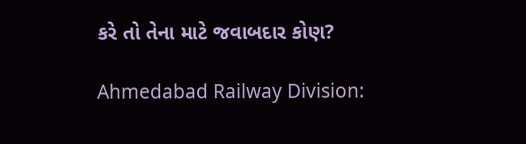કરે તો તેના માટે જવાબદાર કોણ?

Ahmedabad Railway Division: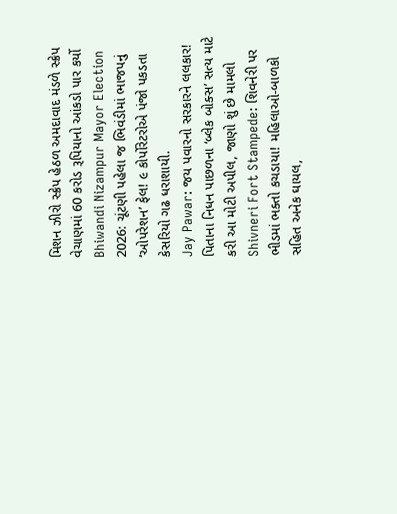મિશન ઝીરો સ્ક્રેપ હેઠળ અમદાવાદ મંડળે સ્ક્રેપ વેચાણમાં 60 કરોડ રૂપિયાનો આંકડો પાર કર્યો
Bhiwandi Nizampur Mayor Election 2026: ચૂંટણી પહેલા જ ભિવંડીમાં ભાજપનું ‘ઓપરેશન’ ફેલ! ૯ કોર્પોરેટરોએ પંજો પકડતા કેસરિયો ગઢ ધરાશાયી.
Jay Pawar: જય પવારનો સરકારને લલકાર! પિતાના નિધન પાછળના ‘બ્લેક બોક્સ’ સત્ય માટે કરી આ મોટી અપીલ, જાણો શું છે મામલો
Shivneri Fort Stampede: શિવનેરી પર ભીડમાં ભક્તો કચડાયા! મહિલાઓ-બાળકો સહિત અનેક ઘાયલ,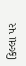કિલ્લા પર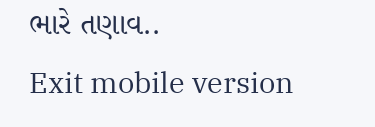ભારે તણાવ..
Exit mobile version